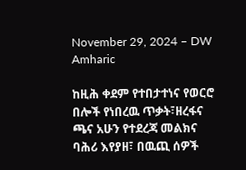November 29, 2024 – DW Amharic

ከዚሕ ቀደም የተበታተነና የወርሮ በሎች የነበረዉ ጥቃት፣ዘረፋና ጫና አሁን የተደረጃ መልክና ባሕሪ እየያዘ፣ በዉጪ ሰዎች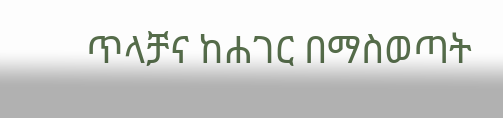ጥላቻና ከሐገር በማስወጣት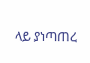ላይ ያነጣጠረ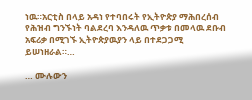ነዉ።አርቲስ በላይ አዳነ የተባበሩት የኢትዮጵያ ማሕበረሰብ የሕዝብ ግንኙነት ባልደረባ እንዳለዉ ጥቃቱ በመላዉ ደቡብ አፍሪቃ በሚገኙ ኢትዮጵያዉያን ላይ በተደጋጋሚ ይሠነዘራል።…

… ሙሉውን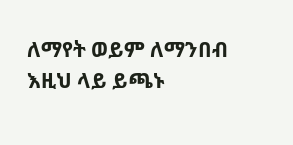ለማየት ወይም ለማንበብ እዚህ ላይ ይጫኑ